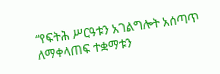“የፍትሕ ሥርዓቱን አገልግሎት አሰጣጥ ለማቀላጠፍ ተቋማቱን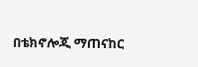በቴክኖሎጂ ማጠናከር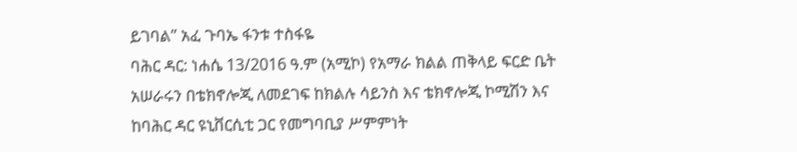ይገባል” አፈ ጉባኤ ፋንቱ ተስፋዬ
ባሕር ዳር: ነሐሴ 13/2016 ዓ.ም (አሚኮ) የአማራ ክልል ጠቅላይ ፍርድ ቤት አሠራሩን በቴክኖሎጂ ለመደገፍ ከክልሉ ሳይንስ እና ቴክኖሎጂ ኮሚሽን እና ከባሕር ዳር ዩኒቨርሲቲ ጋር የመግባቢያ ሥምምነት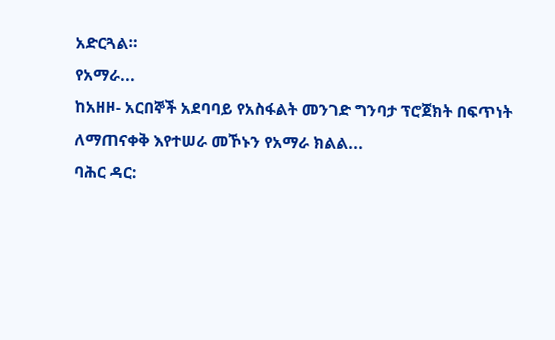አድርጓል።
የአማራ...
ከአዘዞ- አርበኞች አደባባይ የአስፋልት መንገድ ግንባታ ፕሮጀክት በፍጥነት ለማጠናቀቅ እየተሠራ መኾኑን የአማራ ክልል...
ባሕር ዳር: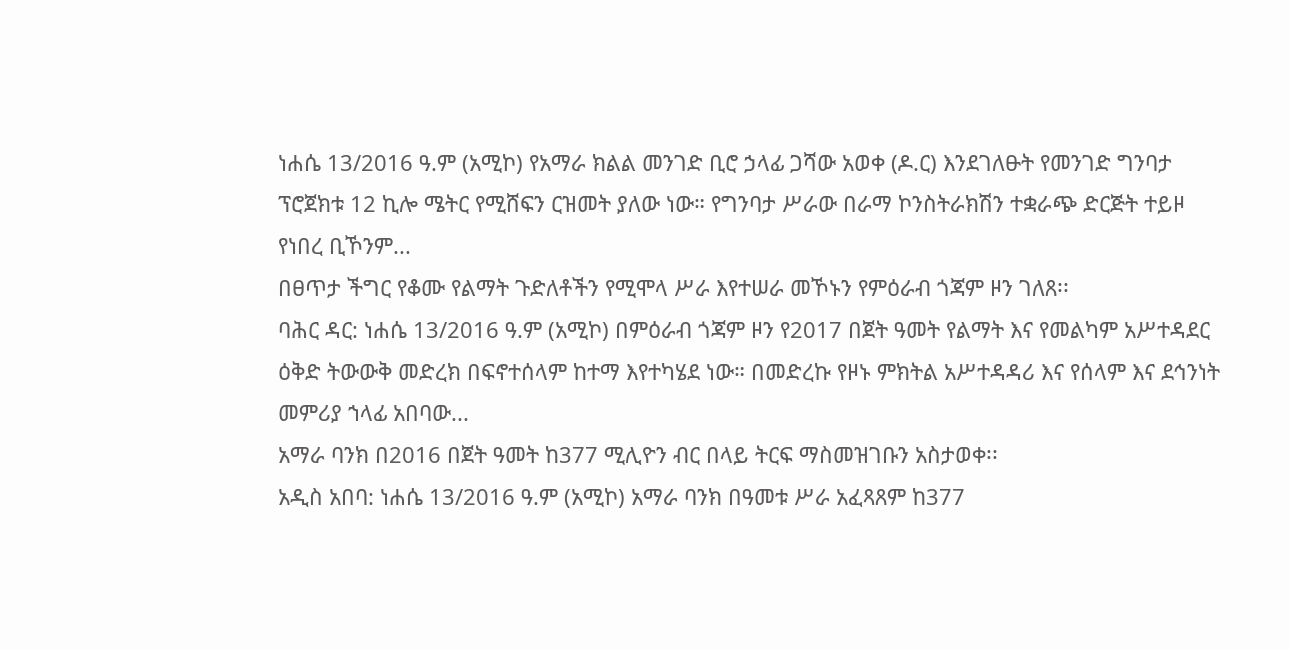ነሐሴ 13/2016 ዓ.ም (አሚኮ) የአማራ ክልል መንገድ ቢሮ ኃላፊ ጋሻው አወቀ (ዶ.ር) እንደገለፁት የመንገድ ግንባታ ፕሮጀክቱ 12 ኪሎ ሜትር የሚሸፍን ርዝመት ያለው ነው። የግንባታ ሥራው በራማ ኮንስትራክሽን ተቋራጭ ድርጅት ተይዞ የነበረ ቢኾንም...
በፀጥታ ችግር የቆሙ የልማት ጉድለቶችን የሚሞላ ሥራ እየተሠራ መኾኑን የምዕራብ ጎጃም ዞን ገለጸ፡፡
ባሕር ዳር: ነሐሴ 13/2016 ዓ.ም (አሚኮ) በምዕራብ ጎጃም ዞን የ2017 በጀት ዓመት የልማት እና የመልካም አሥተዳደር ዕቅድ ትውውቅ መድረክ በፍኖተሰላም ከተማ እየተካሄደ ነው። በመድረኩ የዞኑ ምክትል አሥተዳዳሪ እና የሰላም እና ደኅንነት መምሪያ ኀላፊ አበባው...
አማራ ባንክ በ2016 በጀት ዓመት ከ377 ሚሊዮን ብር በላይ ትርፍ ማስመዝገቡን አስታወቀ፡፡
አዲስ አበባ: ነሐሴ 13/2016 ዓ.ም (አሚኮ) አማራ ባንክ በዓመቱ ሥራ አፈጻጸም ከ377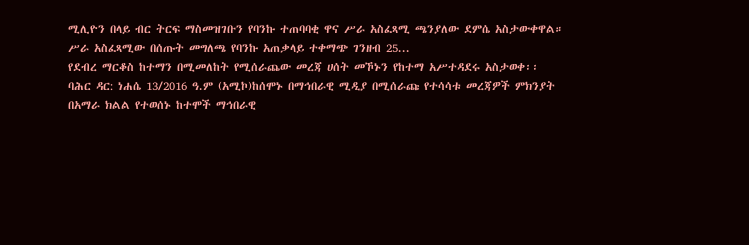ሚሊዮን በላይ ብር ትርፍ ማስመዝገቡን የባንኩ ተጠባባቂ ዋና ሥራ አስፈጻሚ ጫንያለው ደምሴ አስታውቀዋል። ሥራ አስፈጻሚው በሰጡት መግለጫ የባንኩ አጠቃላይ ተቀማጭ ገንዘብ 25...
የደብረ ማርቆስ ከተማን በሚመለከት የሚሰራጨው መረጃ ሀሰት መኾኑን የከተማ አሥተዳደሩ አስታወቀ፡፡
ባሕር ዳር: ነሐሴ 13/2016 ዓ.ም (አሚኮ)ከሰሞኑ በማኅበራዊ ሚዲያ በሚሰራጩ የተሳሳቱ መረጃዎች ምክንያት በአማራ ክልል የተወሰኑ ከተሞች ማኅበራዊ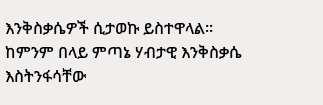እንቅስቃሴዎች ሲታወኩ ይስተዋላል፡፡
ከምንም በላይ ምጣኔ ሃብታዊ እንቅስቃሴ እስትንፋሳቸው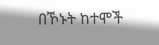በኾኑት ከተሞች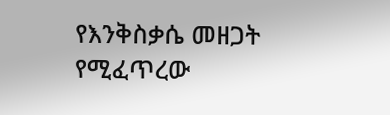የእንቅስቃሴ መዘጋት የሚፈጥረው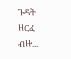ጉዳት ዘርፈ ብዙ...